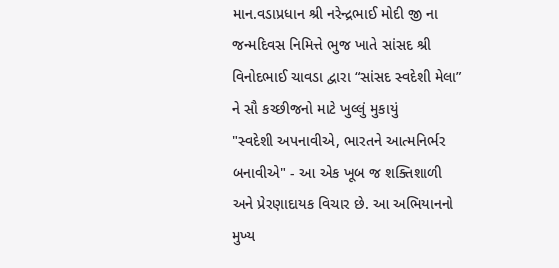માન.વડાપ્રધાન શ્રી નરેન્દ્રભાઈ મોદી જી ના જન્મદિવસ નિમિત્તે ભુજ ખાતે સાંસદ શ્રી વિનોદભાઈ ચાવડા દ્વારા “સાંસદ સ્વદેશી મેલા” ને સૌ કચ્છીજનો માટે ખુલ્લું મુકાયું
"સ્વદેશી અપનાવીએ, ભારતને આત્મનિર્ભર બનાવીએ" - આ એક ખૂબ જ શક્તિશાળી અને પ્રેરણાદાયક વિચાર છે. આ અભિયાનનો મુખ્ય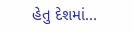હેતુ દેશમાં...